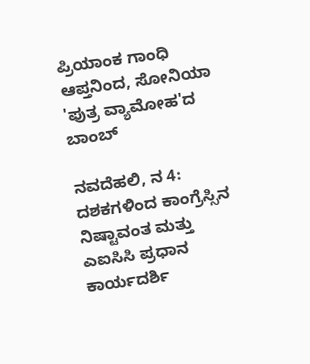ಪ್ರಿಯಾಂಕ ಗಾಂಧಿ ಆಪ್ತನಿಂದ, ಸೋನಿಯಾ 'ಪುತ್ರ ವ್ಯಾಮೋಹ'ದ ಬಾಂಬ್

ನವದೆಹಲಿ, ನ 4: ದಶಕಗಳಿಂದ ಕಾಂಗ್ರೆಸ್ಸಿನ ನಿಷ್ಟಾವಂತ ಮತ್ತು ಎಐಸಿಸಿ ಪ್ರಧಾನ ಕಾರ್ಯದರ್ಶಿ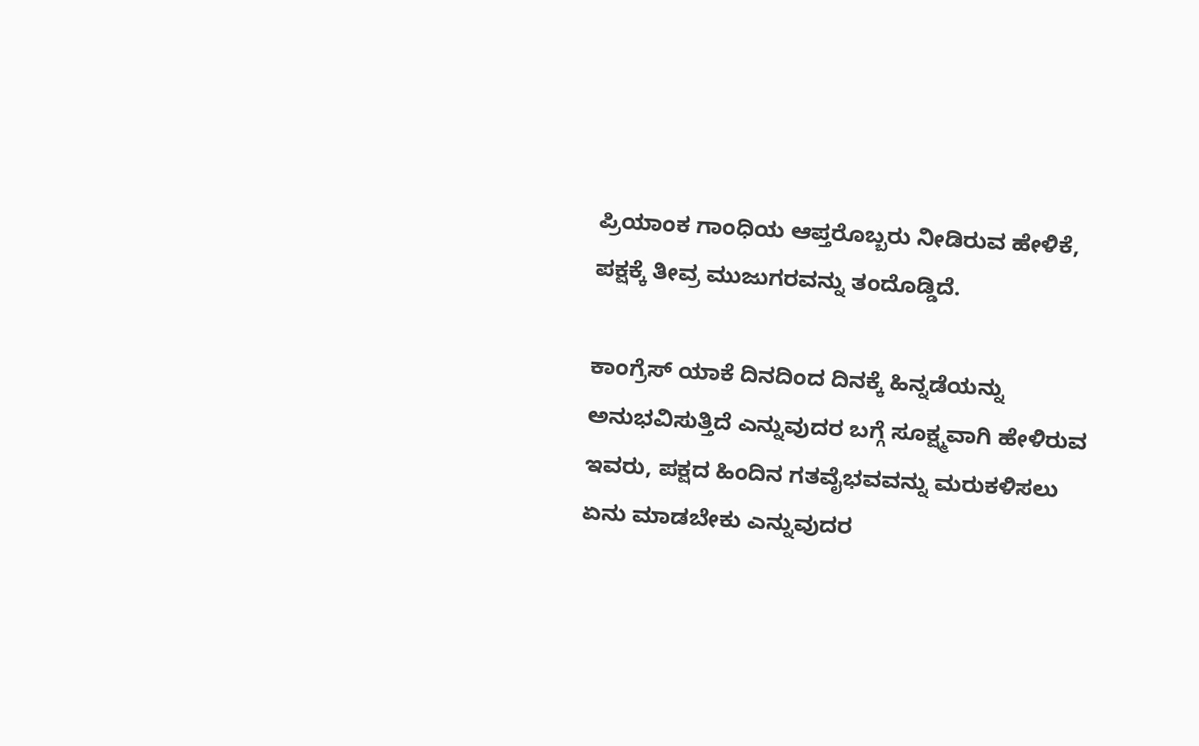ಪ್ರಿಯಾಂಕ ಗಾಂಧಿಯ ಆಪ್ತರೊಬ್ಬರು ನೀಡಿರುವ ಹೇಳಿಕೆ, ಪಕ್ಷಕ್ಕೆ ತೀವ್ರ ಮುಜುಗರವನ್ನು ತಂದೊಡ್ಡಿದೆ.

ಕಾಂಗ್ರೆಸ್ ಯಾಕೆ ದಿನದಿಂದ ದಿನಕ್ಕೆ ಹಿನ್ನಡೆಯನ್ನು ಅನುಭವಿಸುತ್ತಿದೆ ಎನ್ನುವುದರ ಬಗ್ಗೆ ಸೂಕ್ಷ್ಮವಾಗಿ ಹೇಳಿರುವ ಇವರು, ಪಕ್ಷದ ಹಿಂದಿನ ಗತವೈಭವವನ್ನು ಮರುಕಳಿಸಲು ಏನು ಮಾಡಬೇಕು ಎನ್ನುವುದರ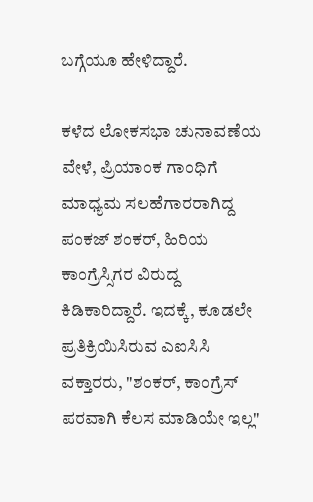ಬಗ್ಗೆಯೂ ಹೇಳಿದ್ದಾರೆ.

ಕಳೆದ ಲೋಕಸಭಾ ಚುನಾವಣೆಯ ವೇಳೆ, ಪ್ರಿಯಾಂಕ ಗಾಂಧಿಗೆ ಮಾಧ್ಯಮ ಸಲಹೆಗಾರರಾಗಿದ್ದ ಪಂಕಜ್ ಶಂಕರ್, ಹಿರಿಯ ಕಾಂಗ್ರೆಸ್ಸಿಗರ ವಿರುದ್ದ ಕಿಡಿಕಾರಿದ್ದಾರೆ. ಇದಕ್ಕೆ, ಕೂಡಲೇ ಪ್ರತಿಕ್ರಿಯಿಸಿರುವ ಎಐಸಿಸಿ ವಕ್ತಾರರು, "ಶಂಕರ್, ಕಾಂಗ್ರೆಸ್ ಪರವಾಗಿ ಕೆಲಸ ಮಾಡಿಯೇ ಇಲ್ಲ"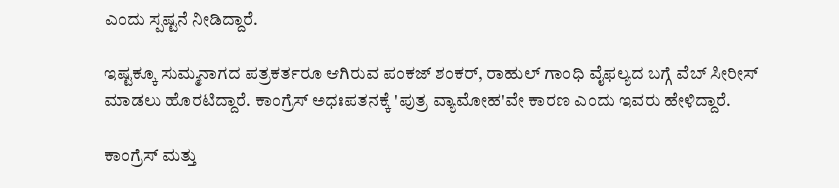ಎಂದು ಸ್ಪಷ್ಟನೆ ನೀಡಿದ್ದಾರೆ.

ಇಷ್ಟಕ್ಕೂ ಸುಮ್ಮನಾಗದ ಪತ್ರಕರ್ತರೂ ಆಗಿರುವ ಪಂಕಜ್ ಶಂಕರ್, ರಾಹುಲ್ ಗಾಂಧಿ ವೈಫಲ್ಯದ ಬಗ್ಗೆ ವೆಬ್ ಸೀರೀಸ್ ಮಾಡಲು ಹೊರಟಿದ್ದಾರೆ. ಕಾಂಗ್ರೆಸ್ ಅಧಃಪತನಕ್ಕೆ 'ಪುತ್ರ ವ್ಯಾಮೋಹ'ವೇ ಕಾರಣ ಎಂದು ಇವರು ಹೇಳಿದ್ದಾರೆ.

ಕಾಂಗ್ರೆಸ್ ಮತ್ತು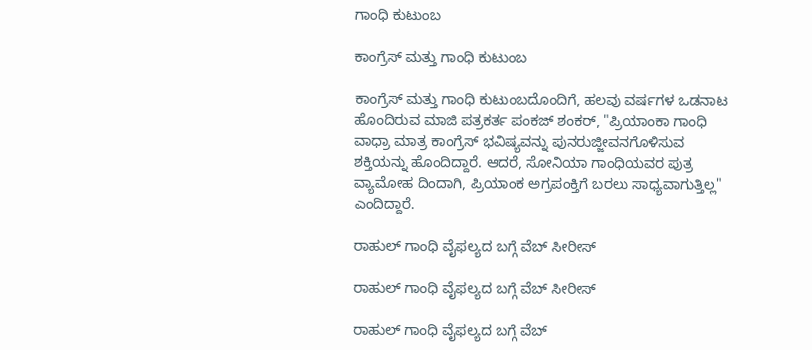ಗಾಂಧಿ ಕುಟುಂಬ

ಕಾಂಗ್ರೆಸ್ ಮತ್ತು ಗಾಂಧಿ ಕುಟುಂಬ

ಕಾಂಗ್ರೆಸ್ ಮತ್ತು ಗಾಂಧಿ ಕುಟುಂಬದೊಂದಿಗೆ, ಹಲವು ವರ್ಷಗಳ ಒಡನಾಟ ಹೊಂದಿರುವ ಮಾಜಿ ಪತ್ರಕರ್ತ ಪಂಕಜ್ ಶಂಕರ್, "ಪ್ರಿಯಾಂಕಾ ಗಾಂಧಿ ವಾಧ್ರಾ ಮಾತ್ರ ಕಾಂಗ್ರೆಸ್ ಭವಿಷ್ಯವನ್ನು ಪುನರುಜ್ಜೀವನಗೊಳಿಸುವ ಶಕ್ತಿಯನ್ನು ಹೊಂದಿದ್ದಾರೆ. ಆದರೆ, ಸೋನಿಯಾ ಗಾಂಧಿಯವರ ಪುತ್ರ ವ್ಯಾಮೋಹ ದಿಂದಾಗಿ, ಪ್ರಿಯಾಂಕ ಅಗ್ರಪಂಕ್ತಿಗೆ ಬರಲು ಸಾಧ್ಯವಾಗುತ್ತಿಲ್ಲ" ಎಂದಿದ್ದಾರೆ.

ರಾಹುಲ್ ಗಾಂಧಿ ವೈಫಲ್ಯದ ಬಗ್ಗೆ ವೆಬ್ ಸೀರೀಸ್

ರಾಹುಲ್ ಗಾಂಧಿ ವೈಫಲ್ಯದ ಬಗ್ಗೆ ವೆಬ್ ಸೀರೀಸ್

ರಾಹುಲ್ ಗಾಂಧಿ ವೈಫಲ್ಯದ ಬಗ್ಗೆ ವೆಬ್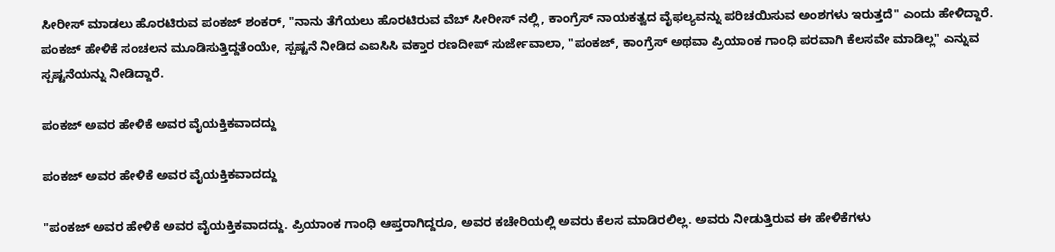ಸೀರೀಸ್ ಮಾಡಲು ಹೊರಟಿರುವ ಪಂಕಜ್ ಶಂಕರ್, "ನಾನು ತೆಗೆಯಲು ಹೊರಟಿರುವ ವೆಬ್ ಸೀರೀಸ್ ನಲ್ಲಿ, ಕಾಂಗ್ರೆಸ್ ನಾಯಕತ್ವದ ವೈಫಲ್ಯವನ್ನು ಪರಿಚಯಿಸುವ ಅಂಶಗಳು ಇರುತ್ತದೆ" ಎಂದು ಹೇಳಿದ್ದಾರೆ. ಪಂಕಜ್ ಹೇಳಿಕೆ ಸಂಚಲನ ಮೂಡಿಸುತ್ತಿದ್ದತೆಂಯೇ, ಸ್ಪಷ್ಟನೆ ನೀಡಿದ ಎಐಸಿಸಿ ವಕ್ತಾರ ರಣದೀಪ್ ಸುರ್ಜೇವಾಲಾ, "ಪಂಕಜ್, ಕಾಂಗ್ರೆಸ್ ಅಥವಾ ಪ್ರಿಯಾಂಕ ಗಾಂಧಿ ಪರವಾಗಿ ಕೆಲಸವೇ ಮಾಡಿಲ್ಲ" ಎನ್ನುವ ಸ್ಪಷ್ಟನೆಯನ್ನು ನೀಡಿದ್ದಾರೆ.

ಪಂಕಜ್ ಅವರ ಹೇಳಿಕೆ ಅವರ ವೈಯಕ್ತಿಕವಾದದ್ದು

ಪಂಕಜ್ ಅವರ ಹೇಳಿಕೆ ಅವರ ವೈಯಕ್ತಿಕವಾದದ್ದು

"ಪಂಕಜ್ ಅವರ ಹೇಳಿಕೆ ಅವರ ವೈಯಕ್ತಿಕವಾದದ್ದು. ಪ್ರಿಯಾಂಕ ಗಾಂಧಿ ಆಪ್ತರಾಗಿದ್ದರೂ, ಅವರ ಕಚೇರಿಯಲ್ಲಿ ಅವರು ಕೆಲಸ ಮಾಡಿರಲಿಲ್ಲ. ಅವರು ನೀಡುತ್ತಿರುವ ಈ ಹೇಳಿಕೆಗಳು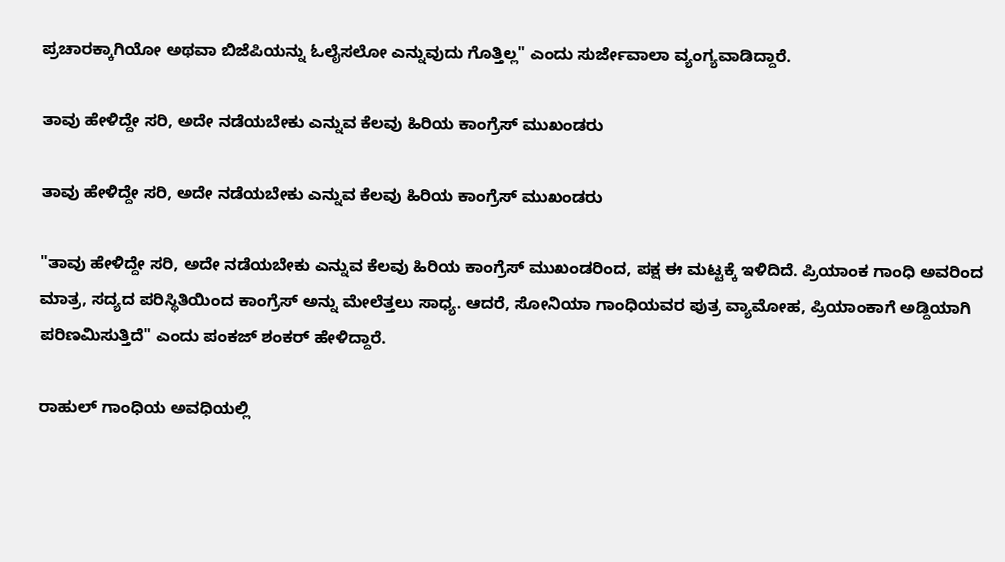ಪ್ರಚಾರಕ್ಕಾಗಿಯೋ ಅಥವಾ ಬಿಜೆಪಿಯನ್ನು ಓಲೈಸಲೋ ಎನ್ನುವುದು ಗೊತ್ತಿಲ್ಲ" ಎಂದು ಸುರ್ಜೇವಾಲಾ ವ್ಯಂಗ್ಯವಾಡಿದ್ದಾರೆ.

ತಾವು ಹೇಳಿದ್ದೇ ಸರಿ, ಅದೇ ನಡೆಯಬೇಕು ಎನ್ನುವ ಕೆಲವು ಹಿರಿಯ ಕಾಂಗ್ರೆಸ್ ಮುಖಂಡರು

ತಾವು ಹೇಳಿದ್ದೇ ಸರಿ, ಅದೇ ನಡೆಯಬೇಕು ಎನ್ನುವ ಕೆಲವು ಹಿರಿಯ ಕಾಂಗ್ರೆಸ್ ಮುಖಂಡರು

"ತಾವು ಹೇಳಿದ್ದೇ ಸರಿ, ಅದೇ ನಡೆಯಬೇಕು ಎನ್ನುವ ಕೆಲವು ಹಿರಿಯ ಕಾಂಗ್ರೆಸ್ ಮುಖಂಡರಿಂದ, ಪಕ್ಷ ಈ ಮಟ್ಟಕ್ಕೆ ಇಳಿದಿದೆ. ಪ್ರಿಯಾಂಕ ಗಾಂಧಿ ಅವರಿಂದ ಮಾತ್ರ, ಸದ್ಯದ ಪರಿಸ್ಥಿತಿಯಿಂದ ಕಾಂಗ್ರೆಸ್ ಅನ್ನು ಮೇಲೆತ್ತಲು ಸಾಧ್ಯ. ಆದರೆ, ಸೋನಿಯಾ ಗಾಂಧಿಯವರ ಪುತ್ರ ವ್ಯಾಮೋಹ, ಪ್ರಿಯಾಂಕಾಗೆ ಅಡ್ದಿಯಾಗಿ ಪರಿಣಮಿಸುತ್ತಿದೆ" ಎಂದು ಪಂಕಜ್ ಶಂಕರ್ ಹೇಳಿದ್ದಾರೆ.

ರಾಹುಲ್ ಗಾಂಧಿಯ ಅವಧಿಯಲ್ಲಿ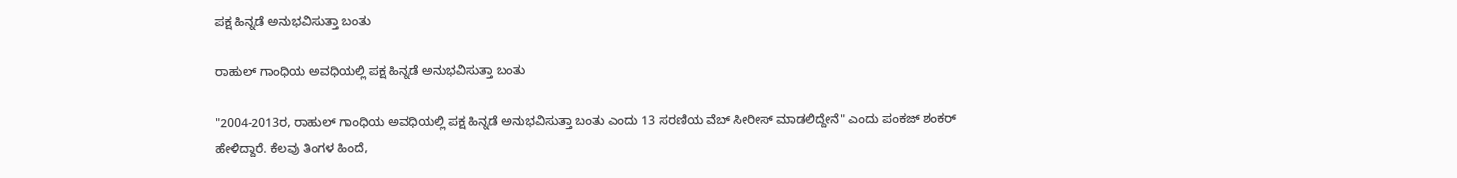ಪಕ್ಷ ಹಿನ್ನಡೆ ಅನುಭವಿಸುತ್ತಾ ಬಂತು

ರಾಹುಲ್ ಗಾಂಧಿಯ ಅವಧಿಯಲ್ಲಿ ಪಕ್ಷ ಹಿನ್ನಡೆ ಅನುಭವಿಸುತ್ತಾ ಬಂತು

"2004-2013ರ, ರಾಹುಲ್ ಗಾಂಧಿಯ ಅವಧಿಯಲ್ಲಿ ಪಕ್ಷ ಹಿನ್ನಡೆ ಅನುಭವಿಸುತ್ತಾ ಬಂತು ಎಂದು 13 ಸರಣಿಯ ವೆಬ್ ಸೀರೀಸ್ ಮಾಡಲಿದ್ದೇನೆ" ಎಂದು ಪಂಕಜ್ ಶಂಕರ್ ಹೇಳಿದ್ದಾರೆ. ಕೆಲವು ತಿಂಗಳ ಹಿಂದೆ,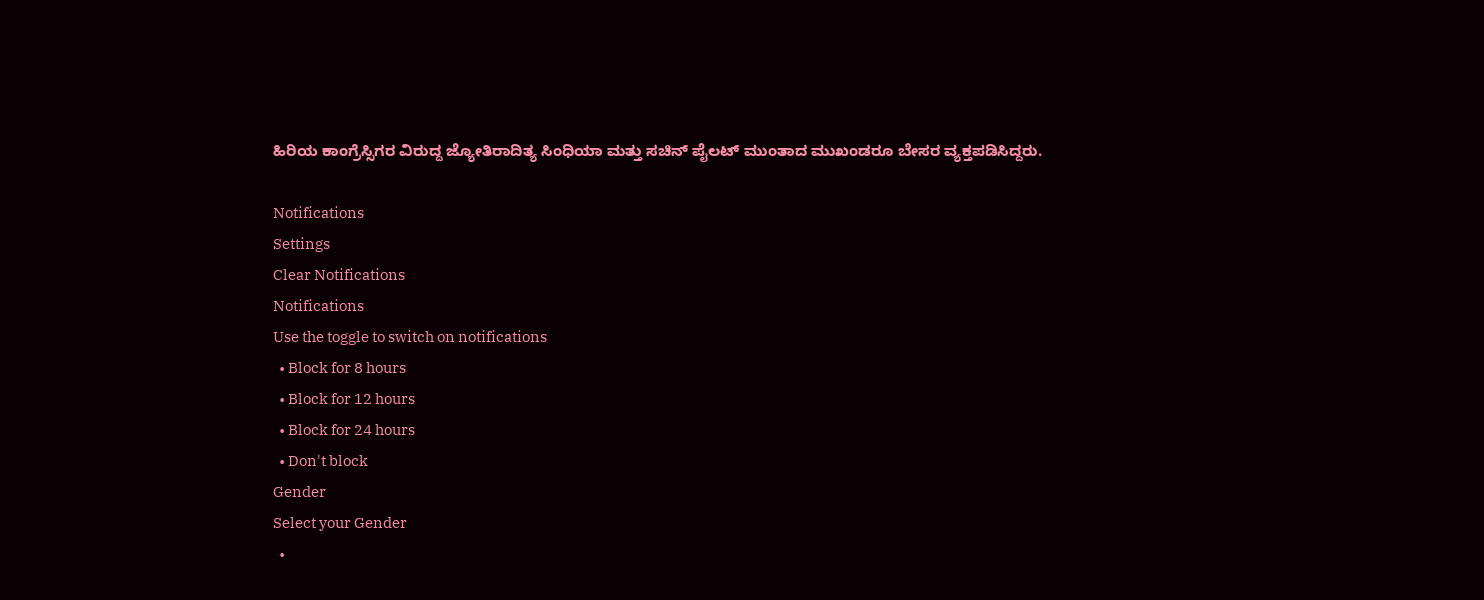ಹಿರಿಯ ಕಾಂಗ್ರೆಸ್ಸಿಗರ ವಿರುದ್ದ ಜ್ಯೋತಿರಾದಿತ್ಯ ಸಿಂಧಿಯಾ ಮತ್ತು ಸಚಿನ್ ಪೈಲಟ್ ಮುಂತಾದ ಮುಖಂಡರೂ ಬೇಸರ ವ್ಯಕ್ತಪಡಿಸಿದ್ದರು.

Notifications
Settings
Clear Notifications
Notifications
Use the toggle to switch on notifications
  • Block for 8 hours
  • Block for 12 hours
  • Block for 24 hours
  • Don't block
Gender
Select your Gender
  •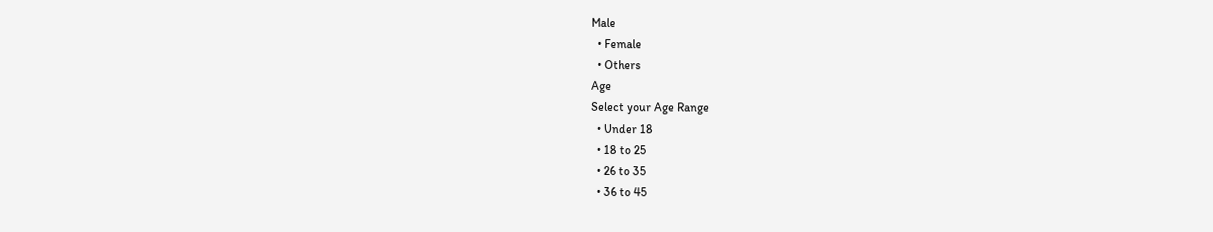Male
  • Female
  • Others
Age
Select your Age Range
  • Under 18
  • 18 to 25
  • 26 to 35
  • 36 to 45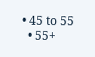• 45 to 55
  • 55+